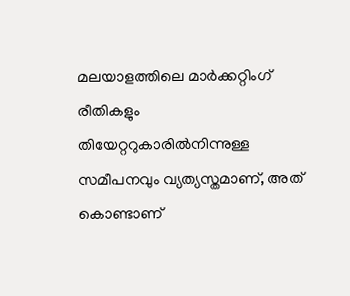മലയാളത്തിലെ മാർക്കറ്റിംഗ് രീതികളും തിയേറ്ററുകാരിൽനിന്നുള്ള സമീപനവും വ്യത്യസ്തമാണ്, അത് കൊണ്ടാണ്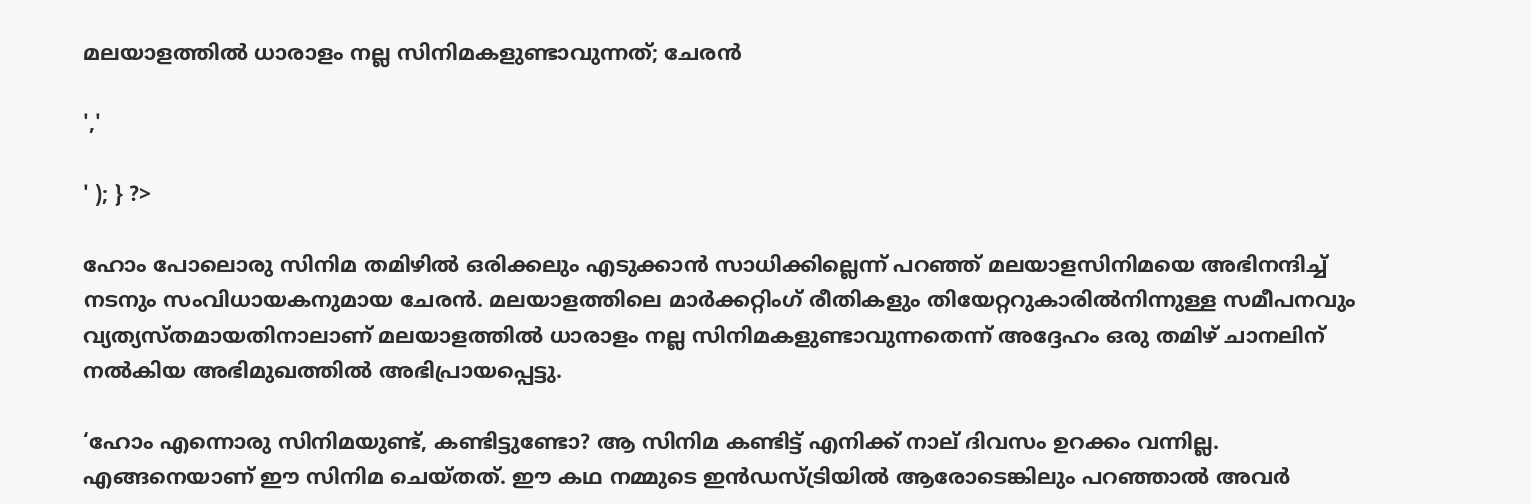മലയാളത്തിൽ ധാരാളം നല്ല സിനിമകളുണ്ടാവുന്നത്; ചേരൻ

','

' ); } ?>

ഹോം പോലൊരു സിനിമ തമിഴിൽ ഒരിക്കലും എടുക്കാൻ സാധിക്കില്ലെന്ന് പറഞ്ഞ് മലയാളസിനിമയെ അഭിനന്ദിച്ച് നടനും സംവിധായകനുമായ ചേരൻ. മലയാളത്തിലെ മാർക്കറ്റിംഗ് രീതികളും തിയേറ്ററുകാരിൽനിന്നുള്ള സമീപനവും വ്യത്യസ്തമായതിനാലാണ് മലയാളത്തിൽ ധാരാളം നല്ല സിനിമകളുണ്ടാവുന്നതെന്ന് അദ്ദേഹം ഒരു തമിഴ് ചാനലിന് നൽകിയ അഭിമുഖത്തിൽ അഭിപ്രായപ്പെട്ടു.

‘ഹോം എന്നൊരു സിനിമയുണ്ട്, കണ്ടിട്ടുണ്ടോ? ആ സിനിമ കണ്ടിട്ട് എനിക്ക് നാല് ദിവസം ഉറക്കം വന്നില്ല. എങ്ങനെയാണ് ഈ സിനിമ ചെയ്തത്. ഈ കഥ നമ്മുടെ ഇൻഡസ്ട്രിയിൽ ആരോടെങ്കിലും പറഞ്ഞാൽ അവർ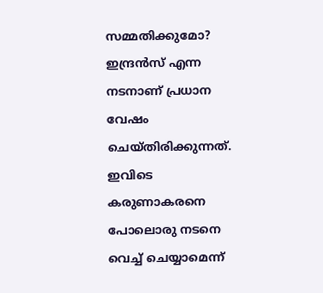സമ്മതിക്കുമോ? ഇന്ദ്രൻസ് എന്ന നടനാണ് പ്രധാന വേഷം ചെയ്തിരിക്കുന്നത്. ഇവിടെ കരുണാകരനെ പോലൊരു നടനെ വെച്ച് ചെയ്യാമെന്ന്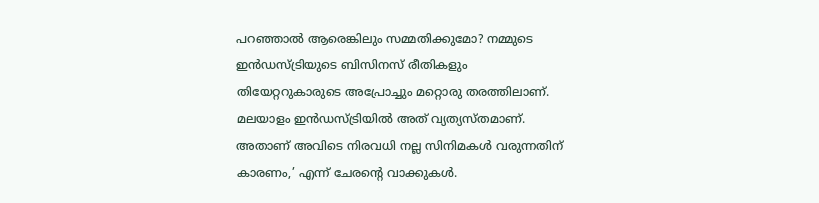പറഞ്ഞാൽ ആരെങ്കിലും സമ്മതിക്കുമോ? നമ്മുടെ ഇൻഡസ്ട്രിയുടെ ബിസിനസ് രീതികളും തിയേറ്ററുകാരുടെ അപ്രോച്ചും മറ്റൊരു തരത്തിലാണ്. മലയാളം ഇൻഡസ്ട്രിയിൽ അത് വ്യത്യസ്തമാണ്. അതാണ് അവിടെ നിരവധി നല്ല സിനിമകൾ വരുന്നതിന് കാരണം,’ എന്ന് ചേരന്റെ വാക്കുകൾ.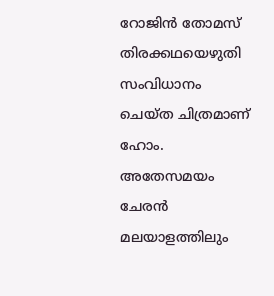റോജിൻ തോമസ് തിരക്കഥയെഴുതി സംവിധാനം ചെയ്ത ചിത്രമാണ് ഹോം. അതേസമയം ചേരൻ മലയാളത്തിലും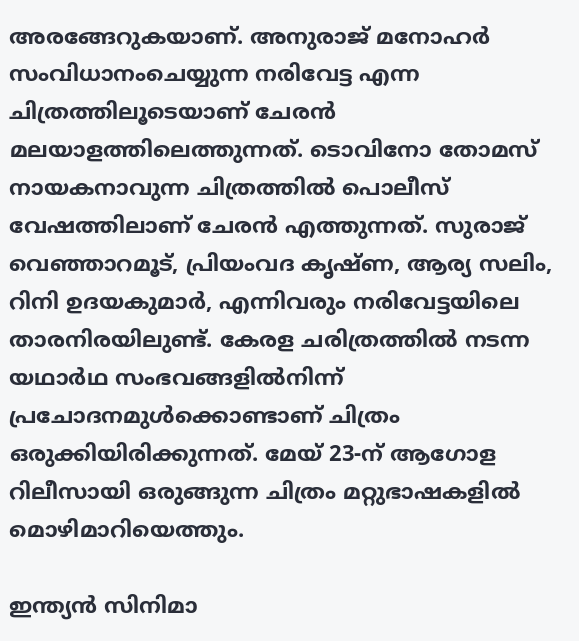അരങ്ങേറുകയാണ്. അനുരാജ് മനോഹർ സംവിധാനംചെയ്യുന്ന നരിവേട്ട എന്ന ചിത്രത്തിലൂടെയാണ് ചേരൻ മലയാളത്തിലെത്തുന്നത്. ടൊവിനോ തോമസ് നായകനാവുന്ന ചിത്രത്തിൽ പൊലീസ് വേഷത്തിലാണ് ചേരൻ എത്തുന്നത്. സുരാജ് വെഞ്ഞാറമൂട്, പ്രിയംവദ കൃഷ്ണ, ആര്യ സലിം, റിനി ഉദയകുമാര്‍, എന്നിവരും നരിവേട്ടയിലെ താരനിരയിലുണ്ട്. കേരള ചരിത്രത്തില്‍ നടന്ന യഥാര്‍ഥ സംഭവങ്ങളില്‍നിന്ന് പ്രചോദനമുള്‍ക്കൊണ്ടാണ് ചിത്രം ഒരുക്കിയിരിക്കുന്നത്. മേയ് 23-ന് ആഗോള റിലീസായി ഒരുങ്ങുന്ന ചിത്രം മറ്റുഭാഷകളിൽ മൊഴിമാറിയെത്തും.

ഇന്ത്യന്‍ സിനിമാ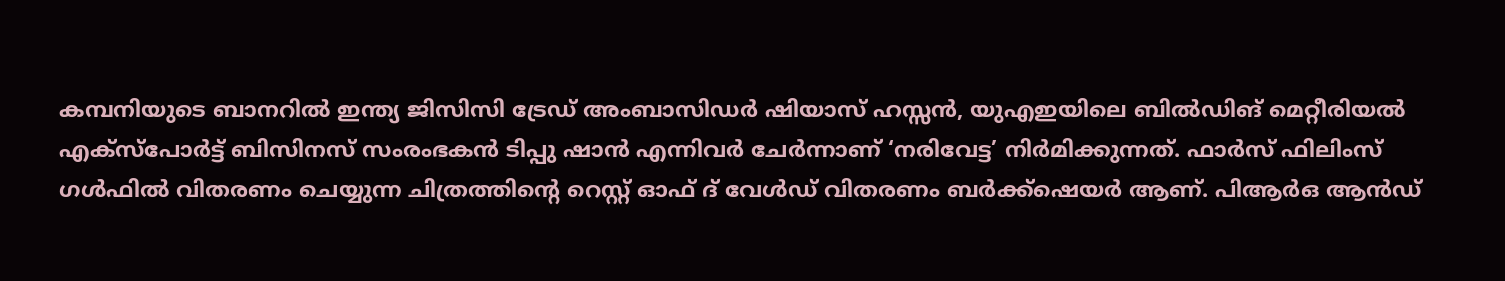കമ്പനിയുടെ ബാനറില്‍ ഇന്ത്യ ജിസിസി ട്രേഡ് അംബാസിഡര്‍ ഷിയാസ് ഹസ്സന്‍, യുഎഇയിലെ ബില്‍ഡിങ് മെറ്റീരിയല്‍ എക്‌സ്‌പോര്‍ട്ട് ബിസിനസ് സംരംഭകന്‍ ടിപ്പു ഷാന്‍ എന്നിവര്‍ ചേര്‍ന്നാണ് ‘നരിവേട്ട’ നിര്‍മിക്കുന്നത്. ഫാര്‍സ് ഫിലിംസ് ഗള്‍ഫില്‍ വിതരണം ചെയ്യുന്ന ചിത്രത്തിന്റെ റെസ്റ്റ് ഓഫ് ദ് വേള്‍ഡ് വിതരണം ബര്‍ക്ക്‌ഷെയര്‍ ആണ്. പിആര്‍ഒ ആൻഡ്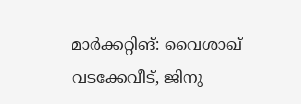മാര്‍ക്കറ്റിങ്: വൈശാഖ് വടക്കേവീട്, ജിനു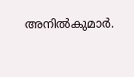അനില്‍കുമാര്‍.